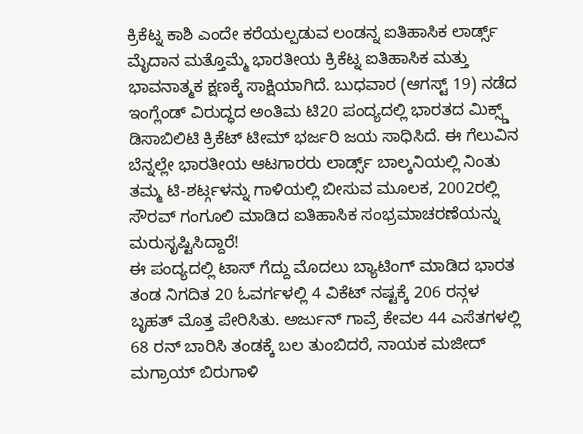ಕ್ರಿಕೆಟ್ನ ಕಾಶಿ ಎಂದೇ ಕರೆಯಲ್ಪಡುವ ಲಂಡನ್ನ ಐತಿಹಾಸಿಕ ಲಾರ್ಡ್ಸ್ ಮೈದಾನ ಮತ್ತೊಮ್ಮೆ ಭಾರತೀಯ ಕ್ರಿಕೆಟ್ನ ಐತಿಹಾಸಿಕ ಮತ್ತು ಭಾವನಾತ್ಮಕ ಕ್ಷಣಕ್ಕೆ ಸಾಕ್ಷಿಯಾಗಿದೆ. ಬುಧವಾರ (ಆಗಸ್ಟ್ 19) ನಡೆದ ಇಂಗ್ಲೆಂಡ್ ವಿರುದ್ಧದ ಅಂತಿಮ ಟಿ20 ಪಂದ್ಯದಲ್ಲಿ ಭಾರತದ ಮಿಕ್ಸ್ಡ್ ಡಿಸಾಬಿಲಿಟಿ ಕ್ರಿಕೆಟ್ ಟೀಮ್ ಭರ್ಜರಿ ಜಯ ಸಾಧಿಸಿದೆ. ಈ ಗೆಲುವಿನ ಬೆನ್ನಲ್ಲೇ ಭಾರತೀಯ ಆಟಗಾರರು ಲಾರ್ಡ್ಸ್ ಬಾಲ್ಕನಿಯಲ್ಲಿ ನಿಂತು ತಮ್ಮ ಟಿ-ಶರ್ಟ್ಗಳನ್ನು ಗಾಳಿಯಲ್ಲಿ ಬೀಸುವ ಮೂಲಕ, 2002ರಲ್ಲಿ ಸೌರವ್ ಗಂಗೂಲಿ ಮಾಡಿದ ಐತಿಹಾಸಿಕ ಸಂಭ್ರಮಾಚರಣೆಯನ್ನು ಮರುಸೃಷ್ಟಿಸಿದ್ದಾರೆ!
ಈ ಪಂದ್ಯದಲ್ಲಿ ಟಾಸ್ ಗೆದ್ದು ಮೊದಲು ಬ್ಯಾಟಿಂಗ್ ಮಾಡಿದ ಭಾರತ ತಂಡ ನಿಗದಿತ 20 ಓವರ್ಗಳಲ್ಲಿ 4 ವಿಕೆಟ್ ನಷ್ಟಕ್ಕೆ 206 ರನ್ಗಳ ಬೃಹತ್ ಮೊತ್ತ ಪೇರಿಸಿತು. ಅರ್ಜುನ್ ಗಾವ್ರೆ ಕೇವಲ 44 ಎಸೆತಗಳಲ್ಲಿ 68 ರನ್ ಬಾರಿಸಿ ತಂಡಕ್ಕೆ ಬಲ ತುಂಬಿದರೆ, ನಾಯಕ ಮಜೀದ್ ಮಗ್ರಾಯ್ ಬಿರುಗಾಳಿ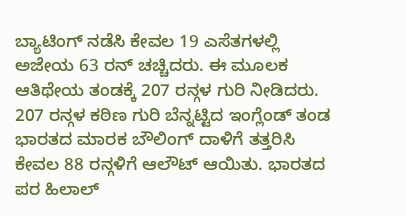ಬ್ಯಾಟಿಂಗ್ ನಡೆಸಿ ಕೇವಲ 19 ಎಸೆತಗಳಲ್ಲಿ ಅಜೇಯ 63 ರನ್ ಚಚ್ಚಿದರು. ಈ ಮೂಲಕ ಆತಿಥೇಯ ತಂಡಕ್ಕೆ 207 ರನ್ಗಳ ಗುರಿ ನೀಡಿದರು.
207 ರನ್ಗಳ ಕಠಿಣ ಗುರಿ ಬೆನ್ನಟ್ಟಿದ ಇಂಗ್ಲೆಂಡ್ ತಂಡ ಭಾರತದ ಮಾರಕ ಬೌಲಿಂಗ್ ದಾಳಿಗೆ ತತ್ತರಿಸಿ ಕೇವಲ 88 ರನ್ಗಳಿಗೆ ಆಲೌಟ್ ಆಯಿತು. ಭಾರತದ ಪರ ಹಿಲಾಲ್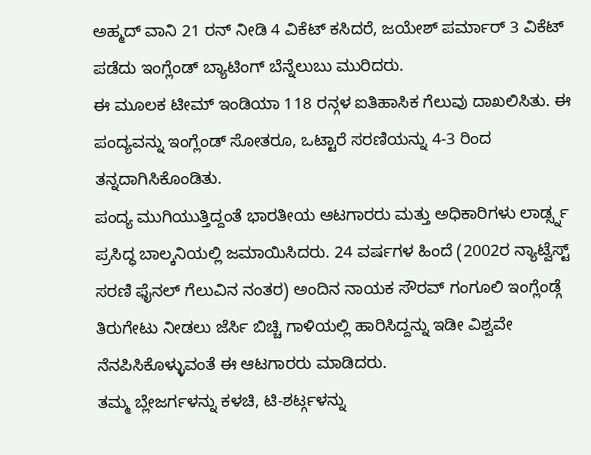ಅಹ್ಮದ್ ವಾನಿ 21 ರನ್ ನೀಡಿ 4 ವಿಕೆಟ್ ಕಸಿದರೆ, ಜಯೇಶ್ ಪರ್ಮಾರ್ 3 ವಿಕೆಟ್ ಪಡೆದು ಇಂಗ್ಲೆಂಡ್ ಬ್ಯಾಟಿಂಗ್ ಬೆನ್ನೆಲುಬು ಮುರಿದರು.
ಈ ಮೂಲಕ ಟೀಮ್ ಇಂಡಿಯಾ 118 ರನ್ಗಳ ಐತಿಹಾಸಿಕ ಗೆಲುವು ದಾಖಲಿಸಿತು. ಈ ಪಂದ್ಯವನ್ನು ಇಂಗ್ಲೆಂಡ್ ಸೋತರೂ, ಒಟ್ಟಾರೆ ಸರಣಿಯನ್ನು 4-3 ರಿಂದ ತನ್ನದಾಗಿಸಿಕೊಂಡಿತು.
ಪಂದ್ಯ ಮುಗಿಯುತ್ತಿದ್ದಂತೆ ಭಾರತೀಯ ಆಟಗಾರರು ಮತ್ತು ಅಧಿಕಾರಿಗಳು ಲಾರ್ಡ್ಸ್ನ ಪ್ರಸಿದ್ಧ ಬಾಲ್ಕನಿಯಲ್ಲಿ ಜಮಾಯಿಸಿದರು. 24 ವರ್ಷಗಳ ಹಿಂದೆ (2002ರ ನ್ಯಾಟ್ವೆಸ್ಟ್ ಸರಣಿ ಫೈನಲ್ ಗೆಲುವಿನ ನಂತರ) ಅಂದಿನ ನಾಯಕ ಸೌರವ್ ಗಂಗೂಲಿ ಇಂಗ್ಲೆಂಡ್ಗೆ ತಿರುಗೇಟು ನೀಡಲು ಜೆರ್ಸಿ ಬಿಚ್ಚಿ ಗಾಳಿಯಲ್ಲಿ ಹಾರಿಸಿದ್ದನ್ನು ಇಡೀ ವಿಶ್ವವೇ ನೆನಪಿಸಿಕೊಳ್ಳುವಂತೆ ಈ ಆಟಗಾರರು ಮಾಡಿದರು.
ತಮ್ಮ ಬ್ಲೇಜರ್ಗಳನ್ನು ಕಳಚಿ, ಟಿ-ಶರ್ಟ್ಗಳನ್ನು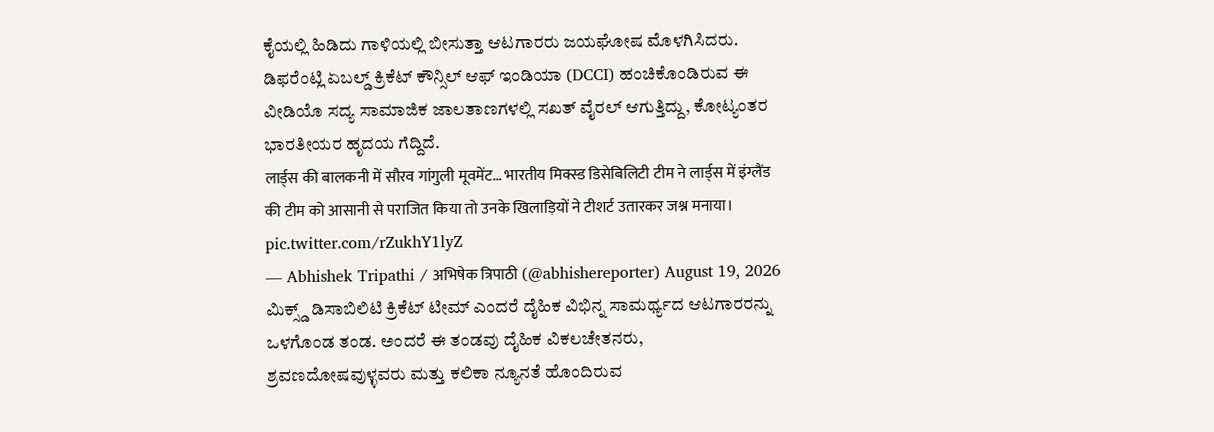ಕೈಯಲ್ಲಿ ಹಿಡಿದು ಗಾಳಿಯಲ್ಲಿ ಬೀಸುತ್ತಾ ಆಟಗಾರರು ಜಯಘೋಷ ಮೊಳಗಿಸಿದರು. ಡಿಫರೆಂಟ್ಲಿ ಏಬಲ್ಡ್ ಕ್ರಿಕೆಟ್ ಕೌನ್ಸಿಲ್ ಆಫ್ ಇಂಡಿಯಾ (DCCI) ಹಂಚಿಕೊಂಡಿರುವ ಈ ವೀಡಿಯೊ ಸದ್ಯ ಸಾಮಾಜಿಕ ಜಾಲತಾಣಗಳಲ್ಲಿ ಸಖತ್ ವೈರಲ್ ಆಗುತ್ತಿದ್ದು, ಕೋಟ್ಯಂತರ ಭಾರತೀಯರ ಹೃದಯ ಗೆದ್ದಿದೆ.
लार्ड्स की बालकनी में सौरव गांगुली मूवमेंट… भारतीय मिक्स्ड डिसेबिलिटी टीम ने लार्ड्स में इंग्लैंड की टीम को आसानी से पराजित किया तो उनके खिलाड़ियों ने टीशर्ट उतारकर जश्न मनाया। pic.twitter.com/rZukhY1lyZ
— Abhishek Tripathi / अभिषेक त्रिपाठी (@abhishereporter) August 19, 2026
ಮಿಕ್ಸ್ಡ್ ಡಿಸಾಬಿಲಿಟಿ ಕ್ರಿಕೆಟ್ ಟೀಮ್ ಎಂದರೆ ದೈಹಿಕ ವಿಭಿನ್ನ ಸಾಮರ್ಥ್ಯದ ಆಟಗಾರರನ್ನು ಒಳಗೊಂಡ ತಂಡ. ಅಂದರೆ ಈ ತಂಡವು ದೈಹಿಕ ವಿಕಲಚೇತನರು, ಶ್ರವಣದೋಷವುಳ್ಳವರು ಮತ್ತು ಕಲಿಕಾ ನ್ಯೂನತೆ ಹೊಂದಿರುವ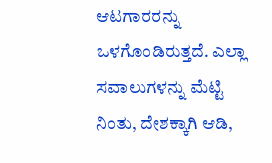ಆಟಗಾರರನ್ನು ಒಳಗೊಂಡಿರುತ್ತದೆ. ಎಲ್ಲಾ ಸವಾಲುಗಳನ್ನು ಮೆಟ್ಟಿ ನಿಂತು, ದೇಶಕ್ಕಾಗಿ ಆಡಿ,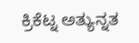ಕ್ರಿಕೆಟ್ನ ಅತ್ಯುನ್ನತ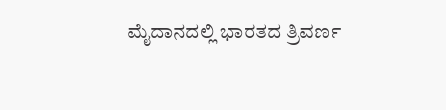ಮೈದಾನದಲ್ಲಿ ಭಾರತದ ತ್ರಿವರ್ಣ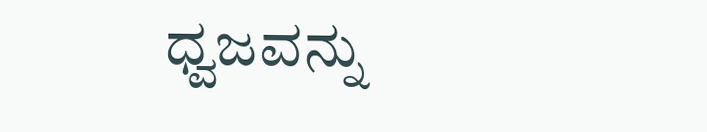ಧ್ವಜವನ್ನು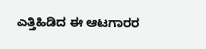ಎತ್ತಿಹಿಡಿದ ಈ ಆಟಗಾರರ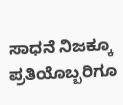ಸಾಧನೆ ನಿಜಕ್ಕೂ ಪ್ರತಿಯೊಬ್ಬರಿಗೂ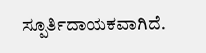ಸ್ಪೂರ್ತಿದಾಯಕವಾಗಿದೆ.